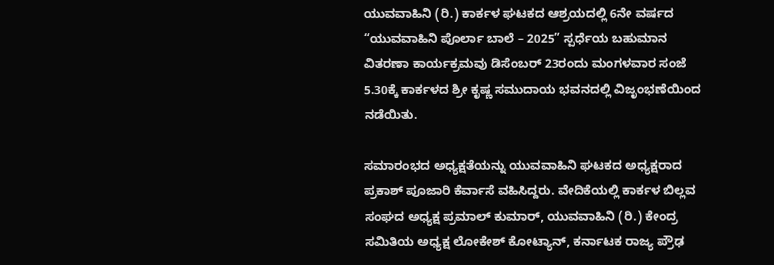ಯುವವಾಹಿನಿ (ರಿ.) ಕಾರ್ಕಳ ಘಟಕದ ಆಶ್ರಯದಲ್ಲಿ 6ನೇ ವರ್ಷದ “ಯುವವಾಹಿನಿ ಪೊರ್ಲಾ ಬಾಲೆ – 2025” ಸ್ಪರ್ಧೆಯ ಬಹುಮಾನ ವಿತರಣಾ ಕಾರ್ಯಕ್ರಮವು ಡಿಸೆಂಬರ್ 23ರಂದು ಮಂಗಳವಾರ ಸಂಜೆ 5.30ಕ್ಕೆ ಕಾರ್ಕಳದ ಶ್ರೀ ಕೃಷ್ಣ ಸಮುದಾಯ ಭವನದಲ್ಲಿ ವಿಜೃಂಭಣೆಯಿಂದ ನಡೆಯಿತು.

ಸಮಾರಂಭದ ಅಧ್ಯಕ್ಷತೆಯನ್ನು ಯುವವಾಹಿನಿ ಘಟಕದ ಅಧ್ಯಕ್ಷರಾದ ಪ್ರಕಾಶ್ ಪೂಜಾರಿ ಕೆರ್ವಾಸೆ ವಹಿಸಿದ್ದರು. ವೇದಿಕೆಯಲ್ಲಿ ಕಾರ್ಕಳ ಬಿಲ್ಲವ ಸಂಘದ ಅಧ್ಯಕ್ಷ ಪ್ರಮಾಲ್ ಕುಮಾರ್, ಯುವವಾಹಿನಿ (ರಿ.) ಕೇಂದ್ರ ಸಮಿತಿಯ ಅಧ್ಯಕ್ಷ ಲೋಕೇಶ್ ಕೋಟ್ಯಾನ್, ಕರ್ನಾಟಕ ರಾಜ್ಯ ಪ್ರೌಢ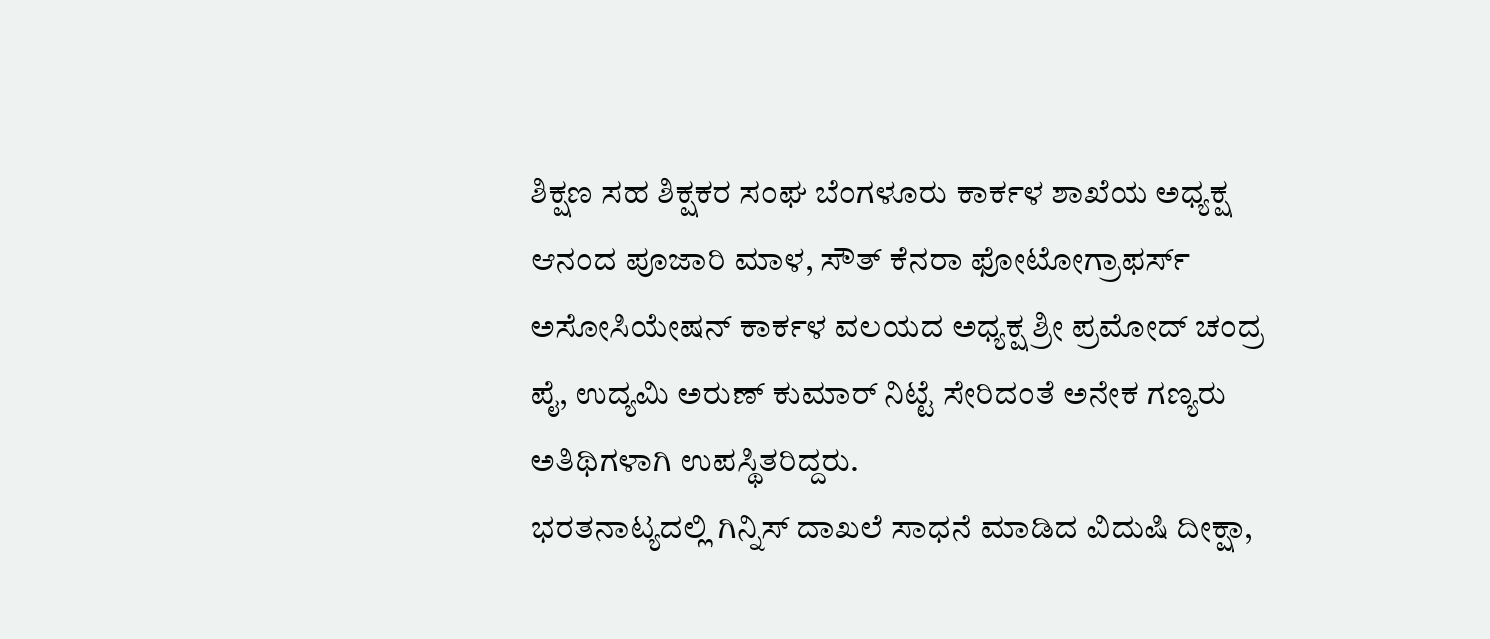ಶಿಕ್ಷಣ ಸಹ ಶಿಕ್ಷಕರ ಸಂಘ ಬೆಂಗಳೂರು ಕಾರ್ಕಳ ಶಾಖೆಯ ಅಧ್ಯಕ್ಷ ಆನಂದ ಪೂಜಾರಿ ಮಾಳ, ಸೌತ್ ಕೆನರಾ ಫೋಟೋಗ್ರಾಫರ್ಸ್ ಅಸೋಸಿಯೇಷನ್ ಕಾರ್ಕಳ ವಲಯದ ಅಧ್ಯಕ್ಷ ಶ್ರೀ ಪ್ರಮೋದ್ ಚಂದ್ರ ಪೈ, ಉದ್ಯಮಿ ಅರುಣ್ ಕುಮಾರ್ ನಿಟ್ಟೆ ಸೇರಿದಂತೆ ಅನೇಕ ಗಣ್ಯರು ಅತಿಥಿಗಳಾಗಿ ಉಪಸ್ಥಿತರಿದ್ದರು.
ಭರತನಾಟ್ಯದಲ್ಲಿ ಗಿನ್ನಿಸ್ ದಾಖಲೆ ಸಾಧನೆ ಮಾಡಿದ ವಿದುಷಿ ದೀಕ್ಷಾ,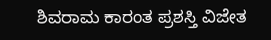ಶಿವರಾಮ ಕಾರಂತ ಪ್ರಶಸ್ತಿ ವಿಜೇತ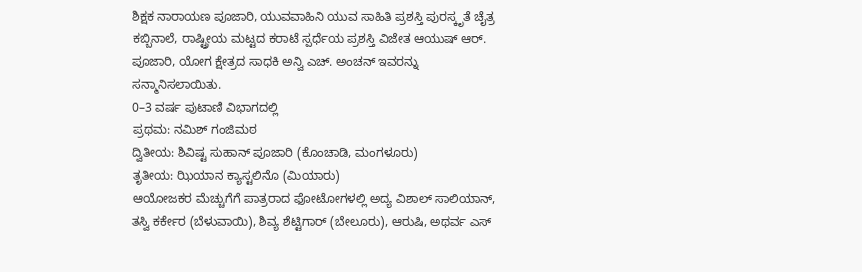ಶಿಕ್ಷಕ ನಾರಾಯಣ ಪೂಜಾರಿ, ಯುವವಾಹಿನಿ ಯುವ ಸಾಹಿತಿ ಪ್ರಶಸ್ತಿ ಪುರಸ್ಕೃತೆ ಚೈತ್ರ ಕಬ್ಬಿನಾಲೆ, ರಾಷ್ಟ್ರೀಯ ಮಟ್ಟದ ಕರಾಟೆ ಸ್ಪರ್ಧೆಯ ಪ್ರಶಸ್ತಿ ವಿಜೇತ ಆಯುಷ್ ಆರ್. ಪೂಜಾರಿ, ಯೋಗ ಕ್ಷೇತ್ರದ ಸಾಧಕಿ ಅನ್ವಿ ಎಚ್. ಅಂಚನ್ ಇವರನ್ನು ಸನ್ಮಾನಿಸಲಾಯಿತು.
0–3 ವರ್ಷ ಪುಟಾಣಿ ವಿಭಾಗದಲ್ಲಿ
ಪ್ರಥಮ: ನಮಿಶ್ ಗಂಜಿಮಠ
ದ್ವಿತೀಯ: ಶಿವಿಷ್ಟ ಸುಹಾನ್ ಪೂಜಾರಿ (ಕೊಂಚಾಡಿ, ಮಂಗಳೂರು)
ತೃತೀಯ: ಝಿಯಾನ ಕ್ಯಾಸ್ಟಲಿನೊ (ಮಿಯಾರು)
ಆಯೋಜಕರ ಮೆಚ್ಚುಗೆಗೆ ಪಾತ್ರರಾದ ಫೋಟೋಗಳಲ್ಲಿ ಅದ್ಯ ವಿಶಾಲ್ ಸಾಲಿಯಾನ್, ತಸ್ವಿ ಕರ್ಕೇರ (ಬೆಳುವಾಯಿ), ಶಿವ್ಯ ಶೆಟ್ಟಿಗಾರ್ (ಬೇಲೂರು), ಆರುಷಿ, ಅಥರ್ವ ಎಸ್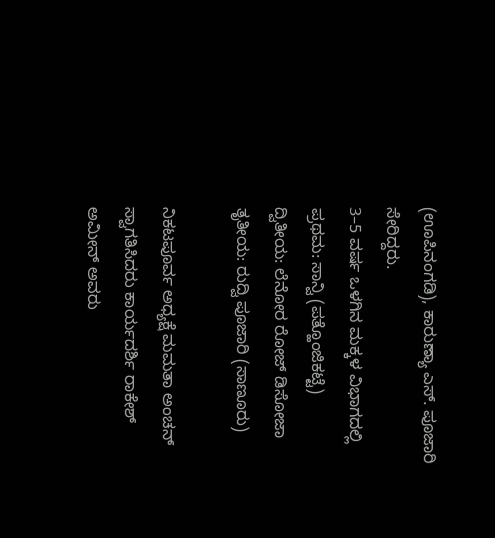(ಊಪಿನಂಗಡಿ), ಕಾರುಣ್ಯಾ ಎಸ್. ಪೂಜಾರಿ ಸೇರಿದ್ದರು.
3–5 ವರ್ಷ ಒಳಗಿನ ಮಕ್ಕಳ ವಿಭಾಗದಲ್ಲಿ
ಪ್ರಥಮ: ಸಾನ್ವಿ (ಪತ್ಹೊಂಜಿಕಟ್ಟೆ)
ದ್ವಿತೀಯ: ಲೆನೋರ ರೋಜ್ ಡಿಸೋಜಾ
ತೃತೀಯ: ರುದ್ವಿ ಪೂಜಾರಿ (ಸಾಣೂರು)

ನಿಕಟಪೂರ್ವ ಅಧ್ಯಕ್ಷೆ ಮಮತಾ ಅಂಚನ್ ಸ್ವಾಗತಿಸಿದರು ಕಾರ್ಯದರ್ಶಿ ರಾಕೇಶ್ ಅಮೀನ್ ಅವರು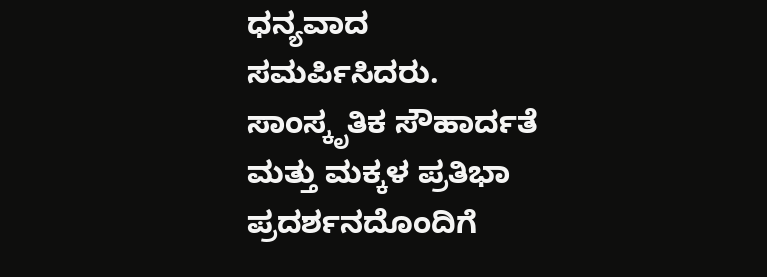ಧನ್ಯವಾದ ಸಮರ್ಪಿಸಿದರು. ಸಾಂಸ್ಕೃತಿಕ ಸೌಹಾರ್ದತೆ ಮತ್ತು ಮಕ್ಕಳ ಪ್ರತಿಭಾ ಪ್ರದರ್ಶನದೊಂದಿಗೆ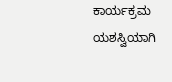ಕಾರ್ಯಕ್ರಮ ಯಶಸ್ವಿಯಾಗಿ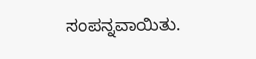ಸಂಪನ್ನವಾಯಿತು.